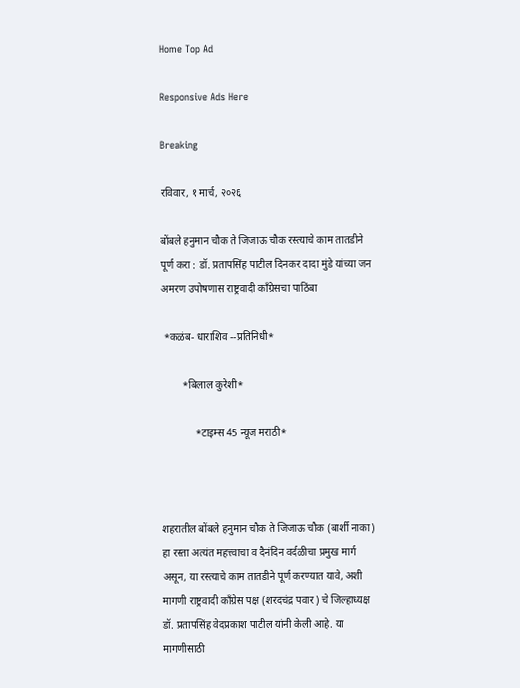Home Top Ad

Responsive Ads Here

Breaking

रविवार, १ मार्च, २०२६

बोंबले हनुमान चौक ते जिजाऊ चौक रस्त्याचे काम तातडीने पूर्ण करा : डॉ. प्रतापसिंह पाटील दिनकर दादा मुंडे यांच्या जन अमरण उपोषणास राष्ट्रवादी काँग्रेसचा पाठिंबा

 *कळंब- धाराशिव --प्रतिनिधी*

        *बिलाल कुरेशी*

             *टाइम्स 45 न्यूज मराठी*



शहरातील बोंबले हनुमान चौक ते जिजाऊ चौक (बार्शी नाका) हा रस्ता अत्यंत महत्त्वाचा व दैनंदिन वर्दळीचा प्रमुख मार्ग असून, या रस्त्याचे काम तातडीने पूर्ण करण्यात यावे, अशी मागणी राष्ट्रवादी काँग्रेस पक्ष (शरदचंद्र पवार) चे जिल्हाध्यक्ष डॉ. प्रतापसिंह वेदप्रकाश पाटील यांनी केली आहे. या मागणीसाठी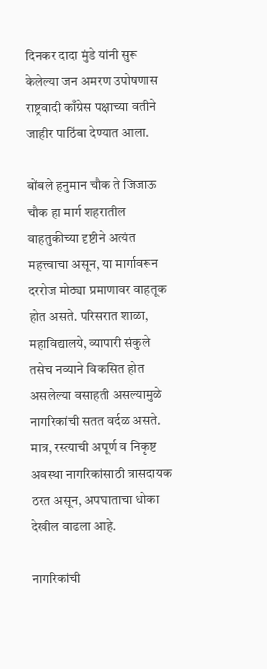दिनकर दादा मुंडे यांनी सुरू केलेल्या जन अमरण उपोषणास राष्ट्रवादी काँग्रेस पक्षाच्या वतीने जाहीर पाठिंबा देण्यात आला.

बोंबले हनुमान चौक ते जिजाऊ चौक हा मार्ग शहरातील वाहतुकीच्या दृष्टीने अत्यंत महत्त्वाचा असून, या मार्गावरून दररोज मोठ्या प्रमाणावर वाहतूक होत असते. परिसरात शाळा, महाविद्यालये, व्यापारी संकुले तसेच नव्याने विकसित होत असलेल्या वसाहती असल्यामुळे नागरिकांची सतत वर्दळ असते. मात्र, रस्त्याची अपूर्ण व निकृष्ट अवस्था नागरिकांसाठी त्रासदायक ठरत असून, अपघाताचा धोका देखील वाढला आहे.

नागरिकांची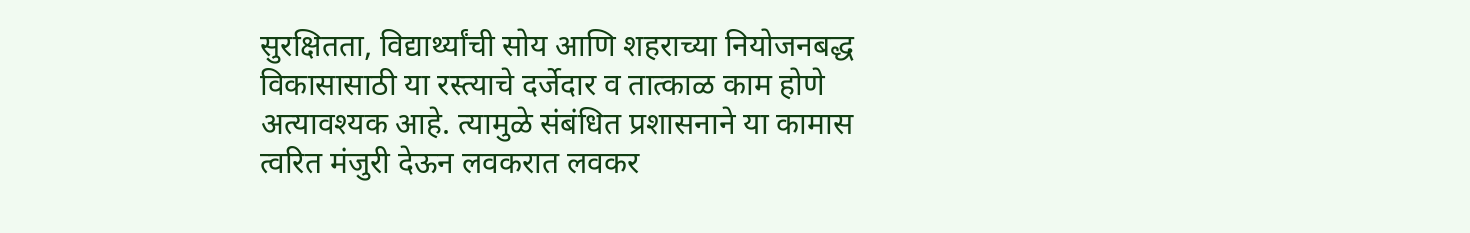सुरक्षितता, विद्यार्थ्यांची सोय आणि शहराच्या नियोजनबद्ध विकासासाठी या रस्त्याचे दर्जेदार व तात्काळ काम होणे अत्यावश्यक आहे. त्यामुळे संबंधित प्रशासनाने या कामास त्वरित मंजुरी देऊन लवकरात लवकर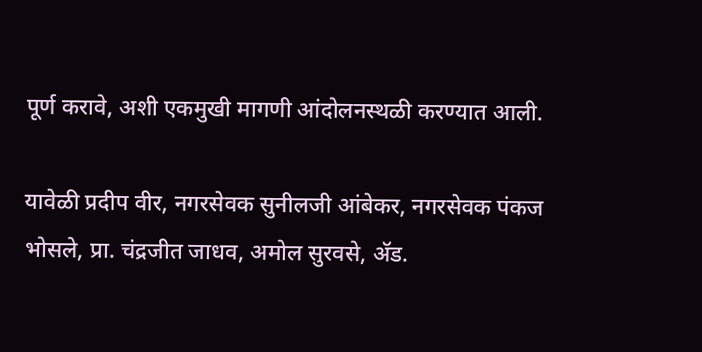पूर्ण करावे, अशी एकमुखी मागणी आंदोलनस्थळी करण्यात आली.

यावेळी प्रदीप वीर, नगरसेवक सुनीलजी आंबेकर, नगरसेवक पंकज भोसले, प्रा. चंद्रजीत जाधव, अमोल सुरवसे, अ‍ॅड.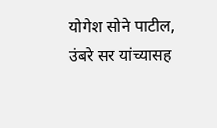योगेश सोने पाटील, उंबरे सर यांच्यासह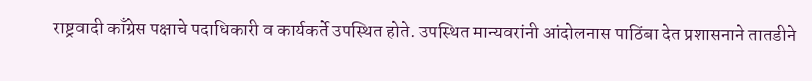राष्ट्रवादी काँग्रेस पक्षाचे पदाधिकारी व कार्यकर्ते उपस्थित होते. उपस्थित मान्यवरांनी आंदोलनास पाठिंबा देत प्रशासनाने तातडीने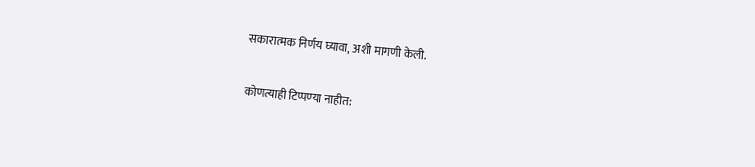सकारात्मक निर्णय घ्यावा, अशी मागणी केली.

कोणत्याही टिप्पण्‍या नाहीत: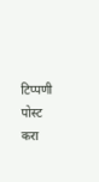टिप्पणी पोस्ट करा